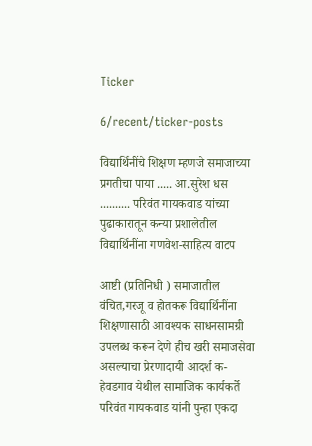Ticker

6/recent/ticker-posts

विद्यार्थिनींचे शिक्षण म्हणजे समाजाच्या प्रगतीचा पाया ..... आ.सुरेश धस .......... परिवंत गायकवाड यांच्या पुढाकारातून कन्या प्रशालेतील विद्यार्थिनींना गणवेश-साहित्य वाटप

आष्टी (प्रतिनिधी ) समाजातील वंचित,गरजू व होतकरू विद्यार्थिनींना शिक्षणासाठी आवश्यक साधनसामग्री उपलब्ध करून देणे हीच खरी समाजसेवा असल्याचा प्रेरणादायी आदर्श क-हेवडगाव येथील सामाजिक कार्यकर्ते परिवंत गायकवाड यांनी पुन्हा एकदा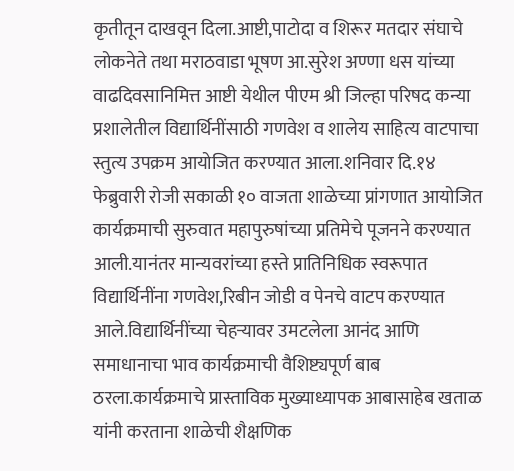कृतीतून दाखवून दिला.आष्टी,पाटोदा व शिरूर मतदार संघाचे लोकनेते तथा मराठवाडा भूषण आ.सुरेश अण्णा धस यांच्या वाढदिवसानिमित्त आष्टी येथील पीएम श्री जिल्हा परिषद कन्या प्रशालेतील विद्यार्थिनींसाठी गणवेश व शालेय साहित्य वाटपाचा स्तुत्य उपक्रम आयोजित करण्यात आला.शनिवार दि.१४ फेब्रुवारी रोजी सकाळी १० वाजता शाळेच्या प्रांगणात आयोजित कार्यक्रमाची सुरुवात महापुरुषांच्या प्रतिमेचे पूजनने करण्यात आली.यानंतर मान्यवरांच्या हस्ते प्रातिनिधिक स्वरूपात विद्यार्थिनींना गणवेश,रिबीन जोडी व पेनचे वाटप करण्यात आले.विद्यार्थिनींच्या चेहऱ्यावर उमटलेला आनंद आणि समाधानाचा भाव कार्यक्रमाची वैशिष्ट्यपूर्ण बाब ठरला.कार्यक्रमाचे प्रास्ताविक मुख्याध्यापक आबासाहेब खताळ यांनी करताना शाळेची शैक्षणिक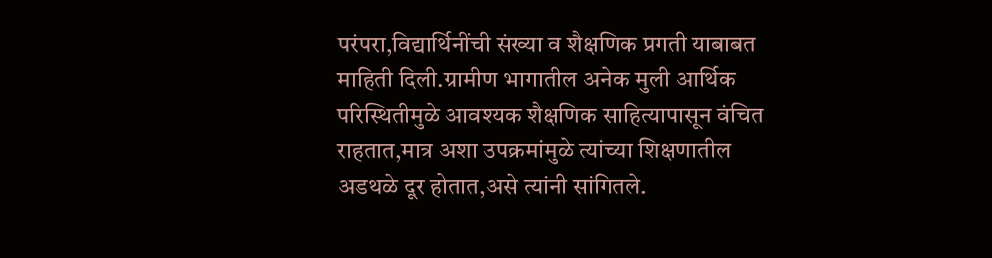परंपरा,विद्यार्थिनींची संख्या व शैक्षणिक प्रगती याबाबत माहिती दिली.ग्रामीण भागातील अनेक मुली आर्थिक परिस्थितीमुळे आवश्यक शैक्षणिक साहित्यापासून वंचित राहतात,मात्र अशा उपक्रमांमुळे त्यांच्या शिक्षणातील अडथळे दूर होतात,असे त्यांनी सांगितले.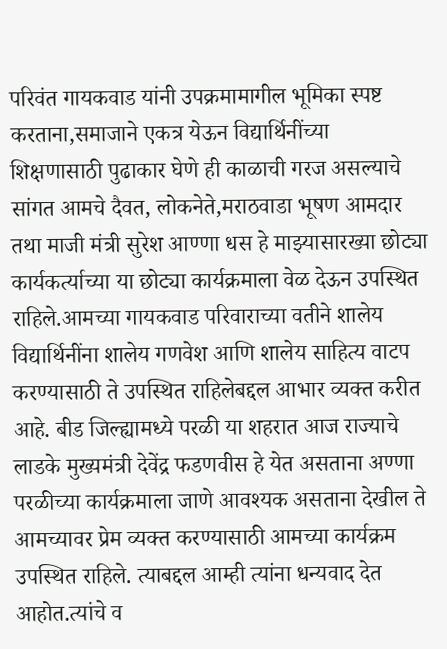परिवंत गायकवाड यांनी उपक्रमामागील भूमिका स्पष्ट करताना,समाजाने एकत्र येऊन विद्यार्थिनींच्या शिक्षणासाठी पुढाकार घेणे ही काळाची गरज असल्याचे सांगत आमचे दैवत, लोकनेते,मराठवाडा भूषण आमदार तथा माजी मंत्री सुरेश आण्णा धस हे माझ्यासारख्या छोट्या कार्यकर्त्याच्या या छोट्या कार्यक्रमाला वेळ देऊन उपस्थित राहिले.आमच्या गायकवाड परिवाराच्या वतीने शालेय विद्यार्थिनींना शालेय गणवेश आणि शालेय साहित्य वाटप करण्यासाठी ते उपस्थित राहिलेबद्दल आभार व्यक्त करीत आहे. बीड जिल्ह्यामध्ये परळी या शहरात आज राज्याचे लाडके मुख्यमंत्री देवेंद्र फडणवीस हे येत असताना अण्णा परळीच्या कार्यक्रमाला जाणे आवश्यक असताना देखील ते आमच्यावर प्रेम व्यक्त करण्यासाठी आमच्या कार्यक्रम उपस्थित राहिले. त्याबद्दल आम्ही त्यांना धन्यवाद देत आहोत.त्यांचे व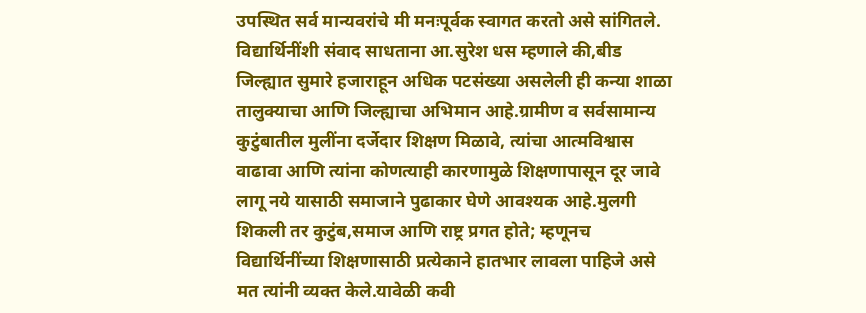उपस्थित सर्व मान्यवरांचे मी मनःपूर्वक स्वागत करतो असे सांगितले. विद्यार्थिनींशी संवाद साधताना आ.सुरेश धस म्हणाले की,बीड जिल्ह्यात सुमारे हजाराहून अधिक पटसंख्या असलेली ही कन्या शाळा तालुक्याचा आणि जिल्ह्याचा अभिमान आहे.ग्रामीण व सर्वसामान्य कुटुंबातील मुलींना दर्जेदार शिक्षण मिळावे, त्यांचा आत्मविश्वास वाढावा आणि त्यांना कोणत्याही कारणामुळे शिक्षणापासून दूर जावे लागू नये यासाठी समाजाने पुढाकार घेणे आवश्यक आहे.मुलगी शिकली तर कुटुंब,समाज आणि राष्ट्र प्रगत होते; म्हणूनच विद्यार्थिनींच्या शिक्षणासाठी प्रत्येकाने हातभार लावला पाहिजे असे मत त्यांनी व्यक्त केले.यावेळी कवी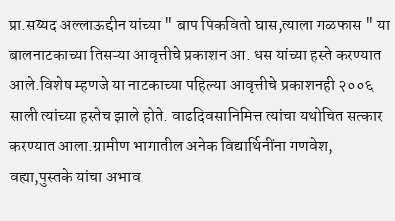प्रा.सय्यद अल्लाऊद्दीन यांच्या " बाप पिकवितो घास,त्याला गळफास " या बालनाटकाच्या तिसऱ्या आवृत्तीचे प्रकाशन आ. धस यांच्या हस्ते करण्यात आले.विशेष म्हणजे या नाटकाच्या पहिल्या आवृत्तीचे प्रकाशनही २००६ साली त्यांच्या हस्तेच झाले होते. वाढदिवसानिमित्त त्यांचा यथोचित सत्कार करण्यात आला.ग्रामीण भागातील अनेक विद्यार्थिनींना गणवेश, वह्या,पुस्तके यांचा अभाव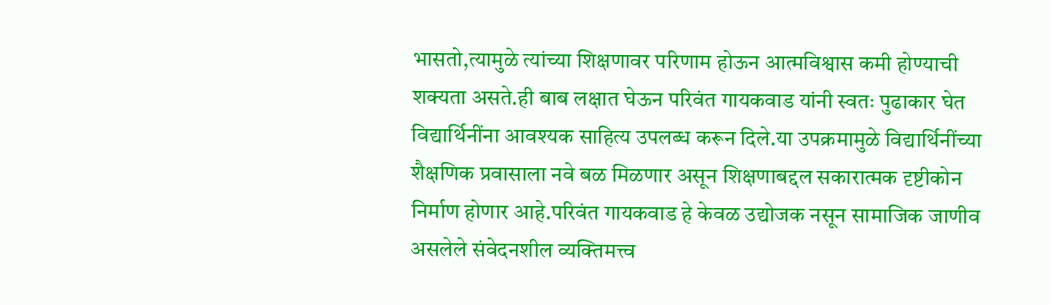भासतो,त्यामुळे त्यांच्या शिक्षणावर परिणाम होऊन आत्मविश्वास कमी होण्याची शक्यता असते.ही बाब लक्षात घेऊन परिवंत गायकवाड यांनी स्वतः पुढाकार घेत विद्यार्थिनींना आवश्यक साहित्य उपलब्ध करून दिले.या उपक्रमामुळे विद्यार्थिनींच्या शैक्षणिक प्रवासाला नवे बळ मिळणार असून शिक्षणाबद्दल सकारात्मक दृष्टीकोन निर्माण होणार आहे.परिवंत गायकवाड हे केवळ उद्योजक नसून सामाजिक जाणीव असलेले संवेदनशील व्यक्तिमत्त्व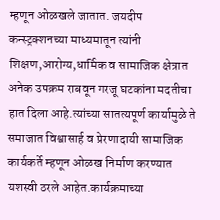म्हणून ओळखले जातात. जयदीप कन्स्ट्रक्शनच्या माध्यमातून त्यांनी शिक्षण,आरोग्य,धार्मिक व सामाजिक क्षेत्रात अनेक उपक्रम राबवून गरजू घटकांना मदतीचा हात दिला आहे.त्यांच्या सातत्यपूर्ण कार्यामुळे ते समाजात विश्वासार्ह व प्रेरणादायी सामाजिक कार्यकर्ते म्हणून ओळख निर्माण करण्यात यशस्वी ठरले आहेत.कार्यक्रमाच्या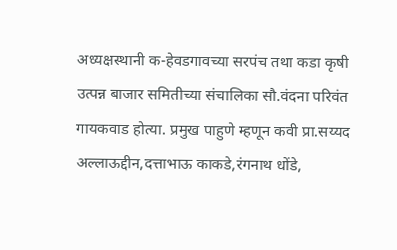अध्यक्षस्थानी क-हेवडगावच्या सरपंच तथा कडा कृषी उत्पन्न बाजार समितीच्या संचालिका सौ.वंदना परिवंत गायकवाड होत्या. प्रमुख पाहुणे म्हणून कवी प्रा.सय्यद अल्लाऊद्दीन,दत्ताभाऊ काकडे,रंगनाथ धोंडे,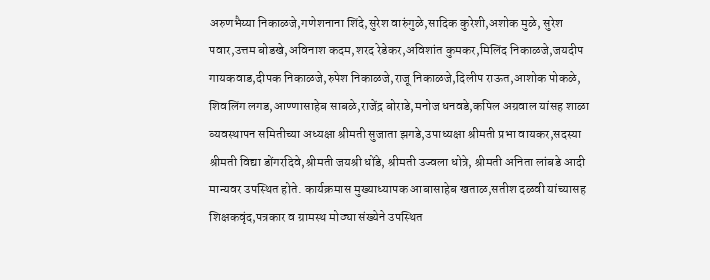अरुणभैय्या निकाळजे,गणेशनाना शिंदे,सुरेश वारुंगुळे,सादिक कुरेशी,अशोक मुळे, सुरेश पवार,उत्तम बोडखे,अविनाश कदम,शरद रेडेकर,अविशांत कुमकर,मिलिंद निकाळजे,जयदीप गायकवाड,दीपक निकाळजे,रुपेश निकाळजे,राजू निकाळजे,दिलीप राऊत,आशोक पोकळे, शिवलिंग लगड,आण्णासाहेब साबळे,राजेंद्र बोराडे,मनोज धनवडे,कपिल अग्रवाल यांसह शाळा व्यवस्थापन समितीच्या अध्यक्षा श्रीमती सुजाता झगडे,उपाध्यक्षा श्रीमती प्रभा वायकर,सदस्या श्रीमती विद्या डोंगरदिवे,श्रीमती जयश्री धोंडे, श्रीमती उज्वला धोत्रे, श्रीमती अनिता लांबडे आदी मान्यवर उपस्थित होते. कार्यक्रमास मुख्याध्यापक आबासाहेब खताळ,सतीश दळवी यांच्यासह शिक्षकवृंद,पत्रकार व ग्रामस्थ मोठ्या संख्येने उपस्थित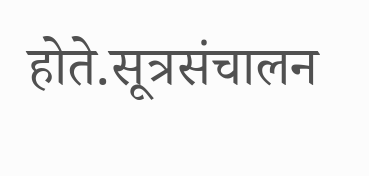होते.सूत्रसंचालन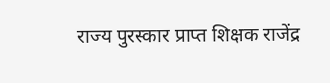राज्य पुरस्कार प्राप्त शिक्षक राजेंद्र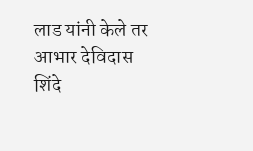लाड यांनी केले तर आभार देविदास शिंदे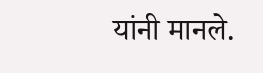यांनी मानले.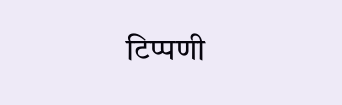टिप्पणी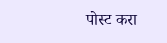पोस्ट करा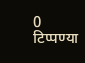0 टिप्पण्या